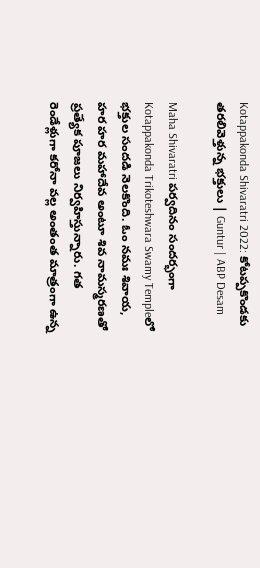Kotappakonda Shivaratri 2022: కోటప్పకొండకు తరలివెళ్తున్న భక్తులు | Guntur | ABP Desam

Maha Shivaratri పర్వదినం సందర్భంగా Kotappakonda Trikoteshwara Swamy Templeలో భక్తుల సందడి నెలకొంది. ఓం నమః శివాయ, హర హర మహాదేవ అంటూ శివ నామస్మరణతో ప్రత్యేక పూజలు నిర్వహిస్తున్నారు. గత రెండేళ్లుగా కరోనా వల్ల అంతంత మాత్రంగా ఉన్న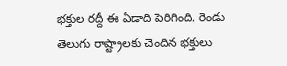భక్తుల రద్దీ ఈ ఏడాది పెరిగింది. రెండు తెలుగు రాష్ట్రాలకు చెందిన భక్తులు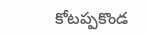కోటప్పకొండ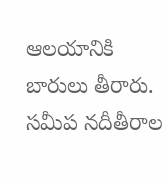ఆలయానికి బారులు తీరారు. సమీప నదీతీరాల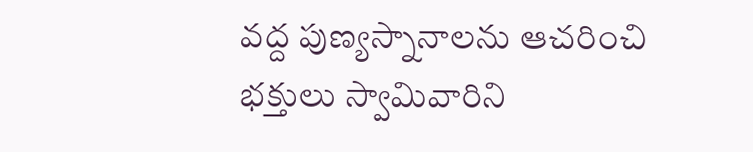వద్ద పుణ్యస్నానాలను ఆచరించి భక్తులు స్వామివారిని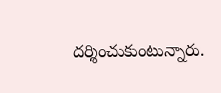దర్శించుకుంటున్నారు.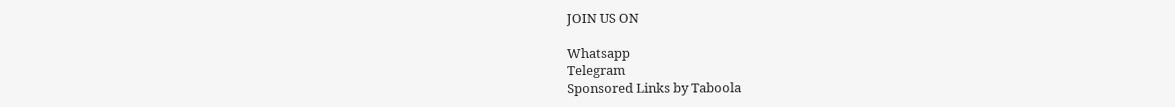JOIN US ON

Whatsapp
Telegram
Sponsored Links by Taboola